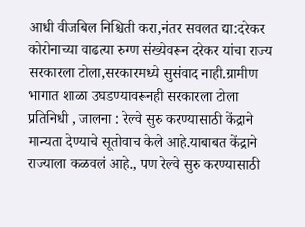आधी वीजबिल निश्चिती करा,नंतर सवलत द्या:दरेकर
कोरोनाच्या वाढत्या रुग्ण संख्येवरून दरेकर यांचा राज्य सरकारला टोला,सरकारमध्ये सुसंवाद नाही.ग्रामीण भागात शाळा उघडण्यावरूनही सरकारला टोला
प्रतिनिधी , जालना : रेल्वे सुरु करण्यासाठी केंद्राने मान्यता देण्याचे सूतोवाच केले आहे.याबाबत केंद्राने राज्याला कळवलं आहे., पण रेल्वे सुरु करण्यासाठी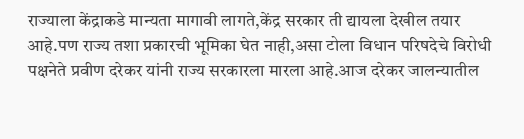राज्याला केंद्राकडे मान्यता मागावी लागते,केंद्र सरकार ती द्यायला देखील तयार आहे.पण राज्य तशा प्रकारची भूमिका घेत नाही,असा टोला विधान परिषदेचे विरोधी पक्षनेते प्रवीण दरेकर यांनी राज्य सरकारला मारला आहे.आज दरेकर जालन्यातील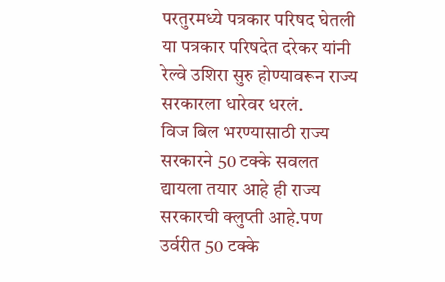परतुरमध्ये पत्रकार परिषद घेतली या पत्रकार परिषदेत दरेकर यांनी रेल्वे उशिरा सुरु होण्यावरून राज्य सरकारला धारेवर धरलं.
विज बिल भरण्यासाठी राज्य सरकारने 50 टक्के सवलत द्यायला तयार आहे ही राज्य सरकारची क्लुप्ती आहे.पण उर्वरीत 50 टक्के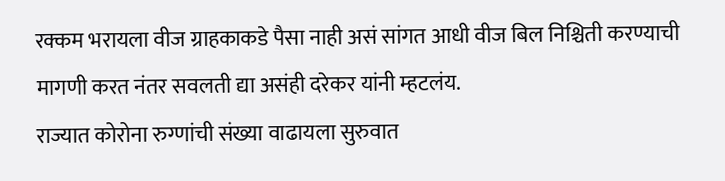रक्कम भरायला वीज ग्राहकाकडे पैसा नाही असं सांगत आधी वीज बिल निश्चिती करण्याची मागणी करत नंतर सवलती द्या असंही दरेकर यांनी म्हटलंय.
राज्यात कोरोना रुग्णांची संख्या वाढायला सुरुवात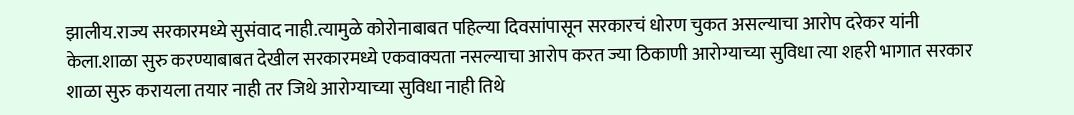झालीय.राज्य सरकारमध्ये सुसंवाद नाही.त्यामुळे कोरोनाबाबत पहिल्या दिवसांपासून सरकारचं धोरण चुकत असल्याचा आरोप दरेकर यांनी केला.शाळा सुरु करण्याबाबत देखील सरकारमध्ये एकवाक्यता नसल्याचा आरोप करत ज्या ठिकाणी आरोग्याच्या सुविधा त्या शहरी भागात सरकार शाळा सुरु करायला तयार नाही तर जिथे आरोग्याच्या सुविधा नाही तिथे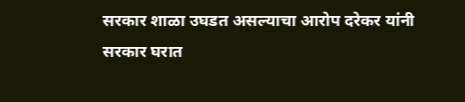सरकार शाळा उघडत असल्याचा आरोप दरेकर यांनी सरकार घरात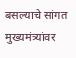बसल्याचे सांगत मुख्यमंत्र्यांवर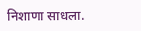निशाणा साधला.